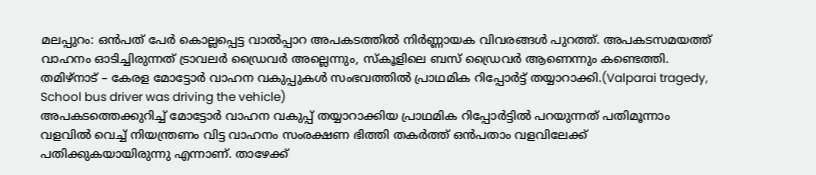മലപ്പുറം: ഒൻപത് പേർ കൊല്ലപ്പെട്ട വാൽപ്പാറ അപകടത്തിൽ നിർണ്ണായക വിവരങ്ങൾ പുറത്ത്. അപകടസമയത്ത് വാഹനം ഓടിച്ചിരുന്നത് ട്രാവലർ ഡ്രൈവർ അല്ലെന്നും, സ്കൂളിലെ ബസ് ഡ്രൈവർ ആണെന്നും കണ്ടെത്തി. തമിഴ്നാട് – കേരള മോട്ടോർ വാഹന വകുപ്പുകൾ സംഭവത്തിൽ പ്രാഥമിക റിപ്പോർട്ട് തയ്യാറാക്കി.(Valparai tragedy, School bus driver was driving the vehicle)
അപകടത്തെക്കുറിച്ച് മോട്ടോർ വാഹന വകുപ്പ് തയ്യാറാക്കിയ പ്രാഥമിക റിപ്പോർട്ടിൽ പറയുന്നത് പതിമൂന്നാം വളവിൽ വെച്ച് നിയന്ത്രണം വിട്ട വാഹനം സംരക്ഷണ ഭിത്തി തകർത്ത് ഒൻപതാം വളവിലേക്ക് പതിക്കുകയായിരുന്നു എന്നാണ്. താഴേക്ക്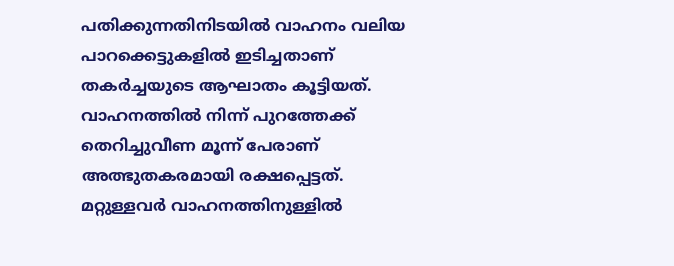പതിക്കുന്നതിനിടയിൽ വാഹനം വലിയ പാറക്കെട്ടുകളിൽ ഇടിച്ചതാണ് തകർച്ചയുടെ ആഘാതം കൂട്ടിയത്.
വാഹനത്തിൽ നിന്ന് പുറത്തേക്ക് തെറിച്ചുവീണ മൂന്ന് പേരാണ് അത്ഭുതകരമായി രക്ഷപ്പെട്ടത്. മറ്റുള്ളവർ വാഹനത്തിനുള്ളിൽ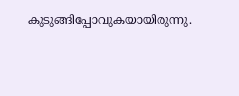കുടുങ്ങിപ്പോവുകയായിരുന്നു.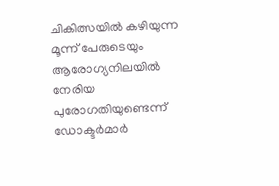ചികിത്സയിൽ കഴിയുന്ന മൂന്ന് പേരുടെയും ആരോഗ്യനിലയിൽ നേരിയ പുരോഗതിയുണ്ടെന്ന് ഡോക്ടർമാർ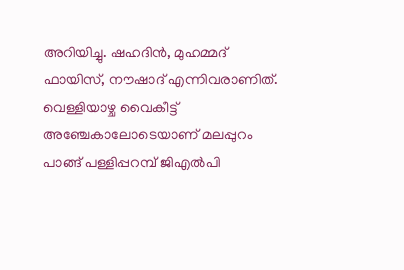അറിയിച്ചു. ഷഹദിൻ, മുഹമ്മദ് ഫായിസ്, നൗഷാദ് എന്നിവരാണിത്. വെള്ളിയാഴ്ച വൈകീട്ട് അഞ്ചേകാലോടെയാണ് മലപ്പുറം പാങ്ങ് പള്ളിപ്പറമ്പ് ജിഎൽപി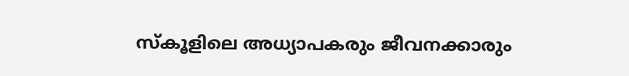സ്കൂളിലെ അധ്യാപകരും ജീവനക്കാരും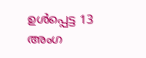ഉൾപ്പെട്ട 13 അംഗ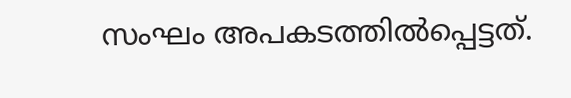സംഘം അപകടത്തിൽപ്പെട്ടത്.